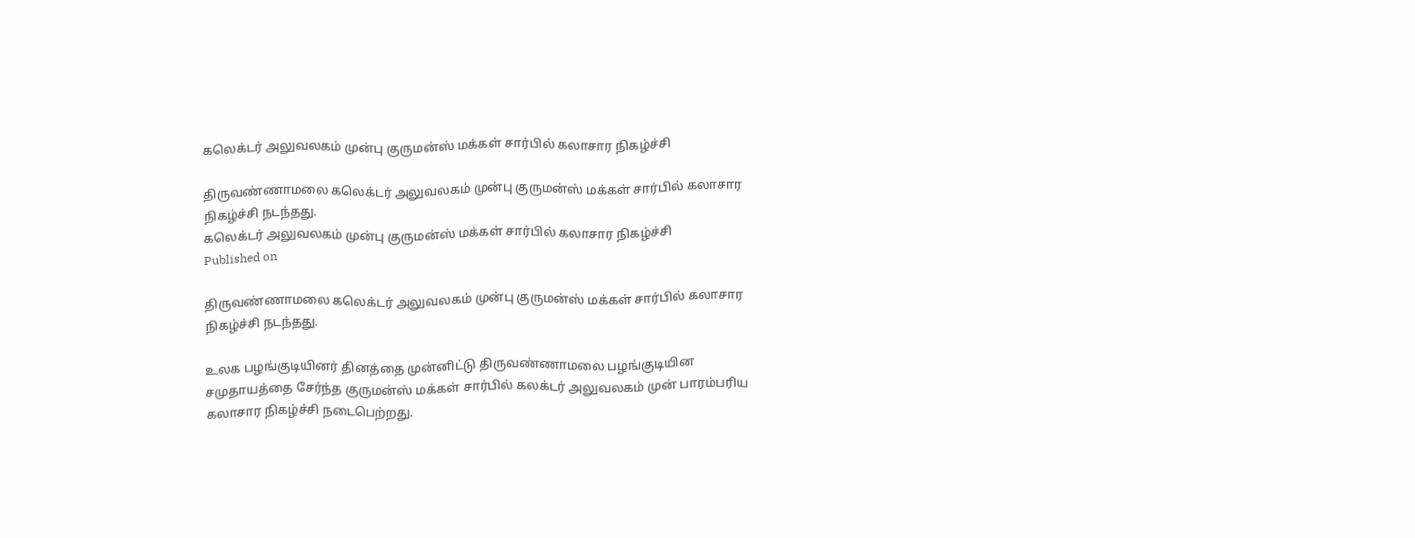கலெக்டர் அலுவலகம் முன்பு குருமன்ஸ் மக்கள் சார்பில் கலாசார நிகழ்ச்சி

திருவண்ணாமலை கலெக்டர் அலுவலகம் முன்பு குருமன்ஸ் மக்கள் சார்பில் கலாசார நிகழ்ச்சி நடந்தது.
கலெக்டர் அலுவலகம் முன்பு குருமன்ஸ் மக்கள் சார்பில் கலாசார நிகழ்ச்சி
Published on

திருவண்ணாமலை கலெக்டர் அலுவலகம் முன்பு குருமன்ஸ் மக்கள் சார்பில் கலாசார நிகழ்ச்சி நடந்தது.

உலக பழங்குடியினர் தினத்தை முன்னிட்டு திருவண்ணாமலை பழங்குடியின சமுதாயத்தை சேர்ந்த குருமன்ஸ் மக்கள் சார்பில் கலக்டர் அலுவலகம் முன் பாரம்பரிய கலாசார நிகழ்ச்சி நடைபெற்றது.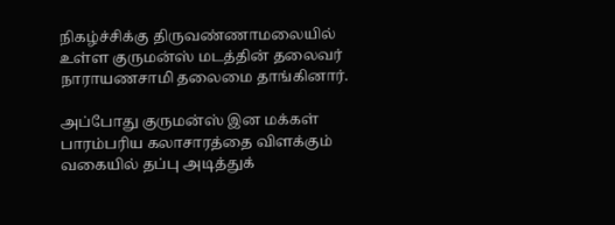நிகழ்ச்சிக்கு திருவண்ணாமலையில் உள்ள குருமன்ஸ் மடத்தின் தலைவர் நாராயணசாமி தலைமை தாங்கினார்.

அப்போது குருமன்ஸ் இன மக்கள் பாரம்பரிய கலாசாரத்தை விளக்கும் வகையில் தப்பு அடித்துக்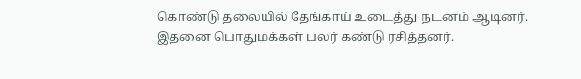கொண்டு தலையில் தேங்காய் உடைத்து நடனம் ஆடினர். இதனை பொதுமக்கள் பலர் கண்டு ரசித்தனர்.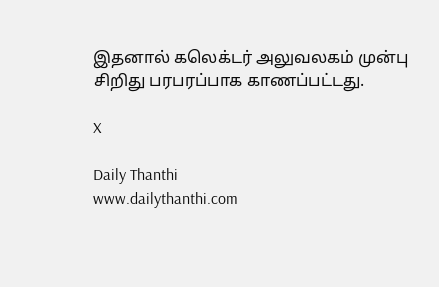இதனால் கலெக்டர் அலுவலகம் முன்பு சிறிது பரபரப்பாக காணப்பட்டது.

X

Daily Thanthi
www.dailythanthi.com